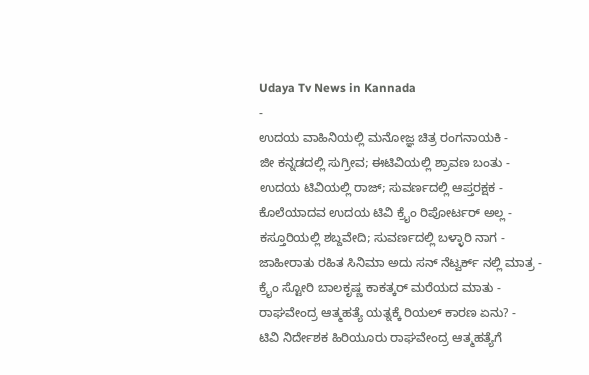Udaya Tv News in Kannada
-
ಉದಯ ವಾಹಿನಿಯಲ್ಲಿ ಮನೋಜ್ಞ ಚಿತ್ರ ರಂಗನಾಯಕಿ -
ಜೀ ಕನ್ನಡದಲ್ಲಿ ಸುಗ್ರೀವ; ಈಟಿವಿಯಲ್ಲಿ ಶ್ರಾವಣ ಬಂತು -
ಉದಯ ಟಿವಿಯಲ್ಲಿ ರಾಜ್; ಸುವರ್ಣದಲ್ಲಿ ಆಪ್ತರಕ್ಷಕ -
ಕೊಲೆಯಾದವ ಉದಯ ಟಿವಿ ಕ್ರೈಂ ರಿಪೋರ್ಟರ್ ಅಲ್ಲ -
ಕಸ್ತೂರಿಯಲ್ಲಿ ಶಬ್ದವೇದಿ; ಸುವರ್ಣದಲ್ಲಿ ಬಳ್ಳಾರಿ ನಾಗ -
ಜಾಹೀರಾತು ರಹಿತ ಸಿನಿಮಾ ಅದು ಸನ್ ನೆಟ್ವರ್ಕ್ ನಲ್ಲಿ ಮಾತ್ರ -
ಕ್ರೈಂ ಸ್ಟೋರಿ ಬಾಲಕೃಷ್ಣ ಕಾಕತ್ಕರ್ ಮರೆಯದ ಮಾತು -
ರಾಘವೇಂದ್ರ ಆತ್ಮಹತ್ಯೆ ಯತ್ನಕ್ಕೆ ರಿಯಲ್ ಕಾರಣ ಏನು? -
ಟಿವಿ ನಿರ್ದೇಶಕ ಹಿರಿಯೂರು ರಾಘವೇಂದ್ರ ಆತ್ಮಹತ್ಯೆಗೆ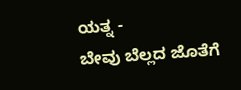ಯತ್ನ -
ಬೇವು ಬೆಲ್ಲದ ಜೊತೆಗೆ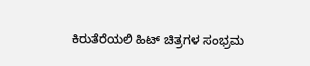ಕಿರುತೆರೆಯಲಿ ಹಿಟ್ ಚಿತ್ರಗಳ ಸಂಭ್ರಮ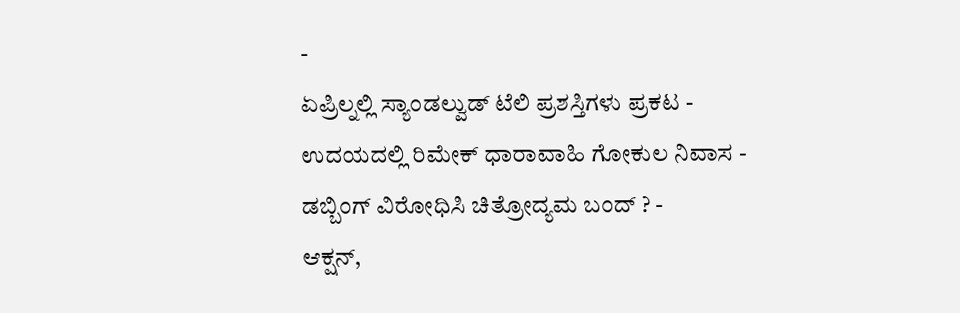-
ಏಪ್ರಿಲ್ನಲ್ಲಿ ಸ್ಯಾಂಡಲ್ವುಡ್ ಟೆಲಿ ಪ್ರಶಸ್ತಿಗಳು ಪ್ರಕಟ -
ಉದಯದಲ್ಲಿ ರಿಮೇಕ್ ಧಾರಾವಾಹಿ ಗೋಕುಲ ನಿವಾಸ -
ಡಬ್ಬಿಂಗ್ ವಿರೋಧಿಸಿ ಚಿತ್ರೋದ್ಯಮ ಬಂದ್ ? -
ಆಕ್ಷನ್,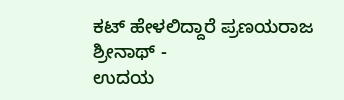ಕಟ್ ಹೇಳಲಿದ್ದಾರೆ ಪ್ರಣಯರಾಜ ಶ್ರೀನಾಥ್ -
ಉದಯ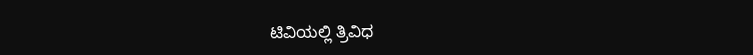ಟಿವಿಯಲ್ಲಿ ತ್ರಿವಿಧ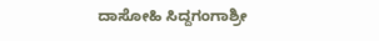ದಾಸೋಹಿ ಸಿದ್ದಗಂಗಾಶ್ರೀ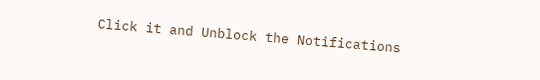Click it and Unblock the Notifications